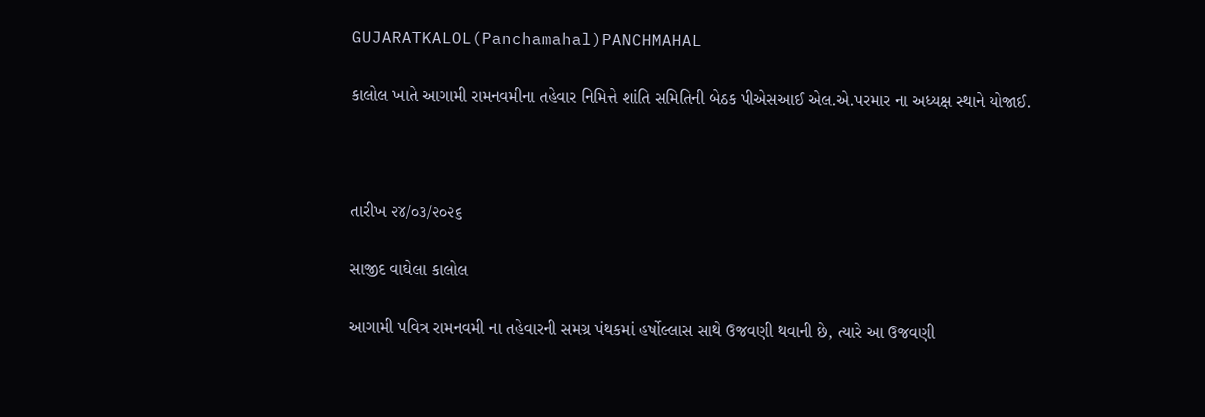GUJARATKALOL(Panchamahal)PANCHMAHAL

કાલોલ ખાતે આગામી રામનવમીના તહેવાર નિમિત્તે શાંતિ સમિતિની બેઠક પીએસઆઈ એલ.એ.પરમાર ના અધ્યક્ષ સ્થાને યોજાઈ.



તારીખ ૨૪/૦૩/૨૦૨૬

સાજીદ વાઘેલા કાલોલ

આગામી પવિત્ર રામનવમી ના તહેવારની સમગ્ર પંથકમાં હર્ષોલ્લાસ સાથે ઉજવણી થવાની છે, ત્યારે આ ઉજવણી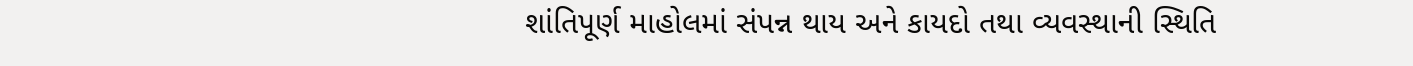શાંતિપૂર્ણ માહોલમાં સંપન્ન થાય અને કાયદો તથા વ્યવસ્થાની સ્થિતિ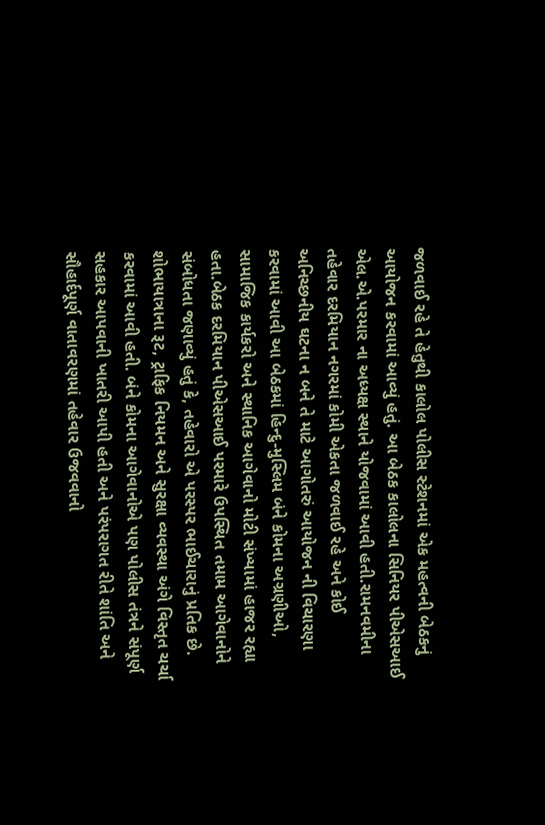જળવાઈ રહે તે હેતુથી કાલોલ પોલીસ સ્ટેશનમાં એક મહત્વની બેઠકનું આયોજન કરવામાં આવ્યું હતું. આ બેઠક કાલોલના સિનિયર પીએસઆઈ એલ.એ.પરમાર ના અધ્યક્ષ સ્થાને યોજવામાં આવી હતી.રામનવમીના તહેવાર દરમિયાન નગરમાં કોમી એકતા જળવાઈ રહે અને કોઈ અનિચ્છનીય ઘટના ન બને તે માટે આગોતરું આયોજન ની વિચારણા કરવામાં આવી આ બેઠકમાં હિન્દુ-મુસ્લિમ બંને કોમના અગ્રણીઓ, સામાજિક કાર્યકરો અને સ્થાનિક આગેવાનો મોટી સંખ્યામાં હાજર રહ્યા હતા.બેઠક દરમિયાન પીએસઆઈ પરમારે ઉપસ્થિત તમામ આગેવાનોને સંબોધતા જણાવ્યું હતું કે, તહેવારો એ પરસ્પર ભાઈચારાનું પ્રતિક છે. શોભાયાત્રાના રૂટ, ટ્રાફિક નિયમન અને સુરક્ષા વ્યવસ્થા અંગે વિસ્તૃત ચર્ચા કરવામાં આવી હતી. બંને કોમના આગેવાનોએ પણ પોલીસ તંત્રને સંપૂર્ણ સહકાર આપવાની ખાતરી આપી હતી અને પરંપરાગત રીતે શાંતિ અને સૌહાર્દપૂર્ણ વાતાવરણમાં તહેવાર ઉજવવાનો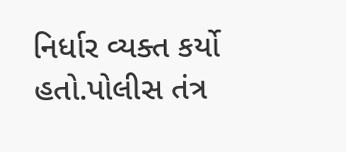નિર્ધાર વ્યક્ત કર્યો હતો.પોલીસ તંત્ર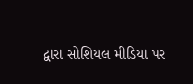દ્વારા સોશિયલ મીડિયા પર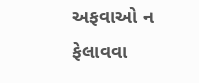અફવાઓ ન ફેલાવવા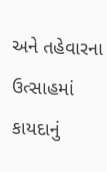અને તહેવારના ઉત્સાહમાં કાયદાનું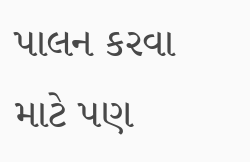પાલન કરવા માટે પણ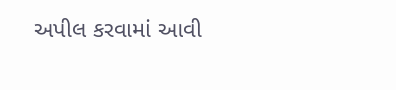અપીલ કરવામાં આવી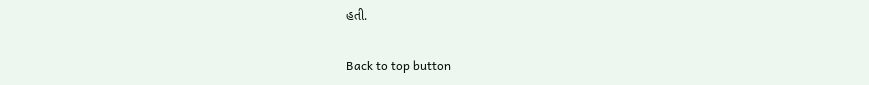હતી.

Back to top button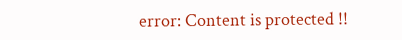error: Content is protected !!